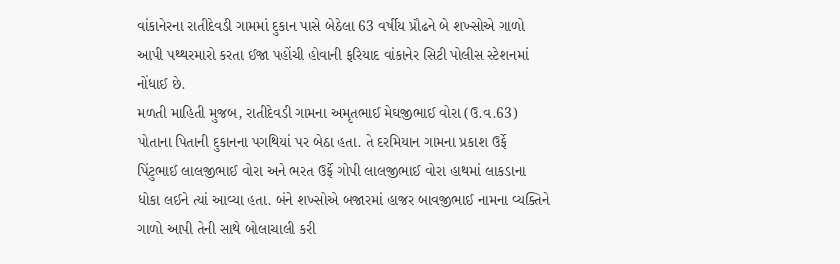વાંકાનેરના રાતીદેવડી ગામમાં દુકાન પાસે બેઠેલા 63 વર્ષીય પ્રૌઢને બે શખ્સોએ ગાળો આપી પથ્થરમારો કરતા ઈજા પહોંચી હોવાની ફરિયાદ વાંકાનેર સિટી પોલીસ સ્ટેશનમાં નોંધાઈ છે.
મળતી માહિતી મુજબ, રાતીદેવડી ગામના અમૃતભાઈ મેઘજીભાઈ વોરા (ઉ.વ.63) પોતાના પિતાની દુકાનના પગથિયાં પર બેઠા હતા. તે દરમિયાન ગામના પ્રકાશ ઉર્ફે પિંટુભાઈ લાલજીભાઈ વોરા અને ભરત ઉર્ફે ગોપી લાલજીભાઈ વોરા હાથમાં લાકડાના ધોકા લઈને ત્યાં આવ્યા હતા. બંને શખ્સોએ બજારમાં હાજર બાવજીભાઈ નામના વ્યક્તિને ગાળો આપી તેની સાથે બોલાચાલી કરી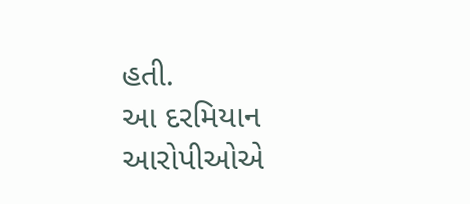હતી.
આ દરમિયાન આરોપીઓએ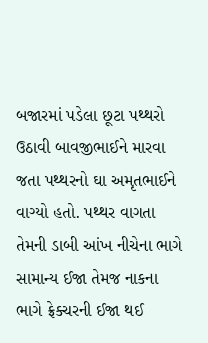બજારમાં પડેલા છૂટા પથ્થરો ઉઠાવી બાવજીભાઈને મારવા જતા પથ્થરનો ઘા અમૃતભાઈને વાગ્યો હતો. પથ્થર વાગતા તેમની ડાબી આંખ નીચેના ભાગે સામાન્ય ઈજા તેમજ નાકના ભાગે ફ્રેક્ચરની ઈજા થઈ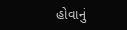હોવાનું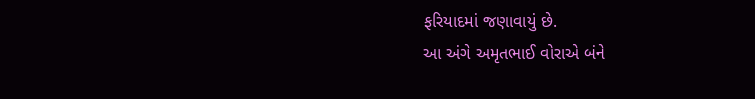ફરિયાદમાં જણાવાયું છે.
આ અંગે અમૃતભાઈ વોરાએ બંને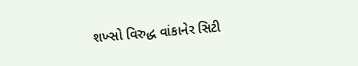શખ્સો વિરુદ્ધ વાંકાનેર સિટી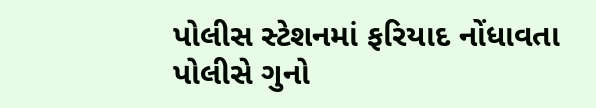પોલીસ સ્ટેશનમાં ફરિયાદ નોંધાવતા પોલીસે ગુનો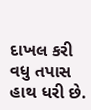દાખલ કરી વધુ તપાસ હાથ ધરી છે.